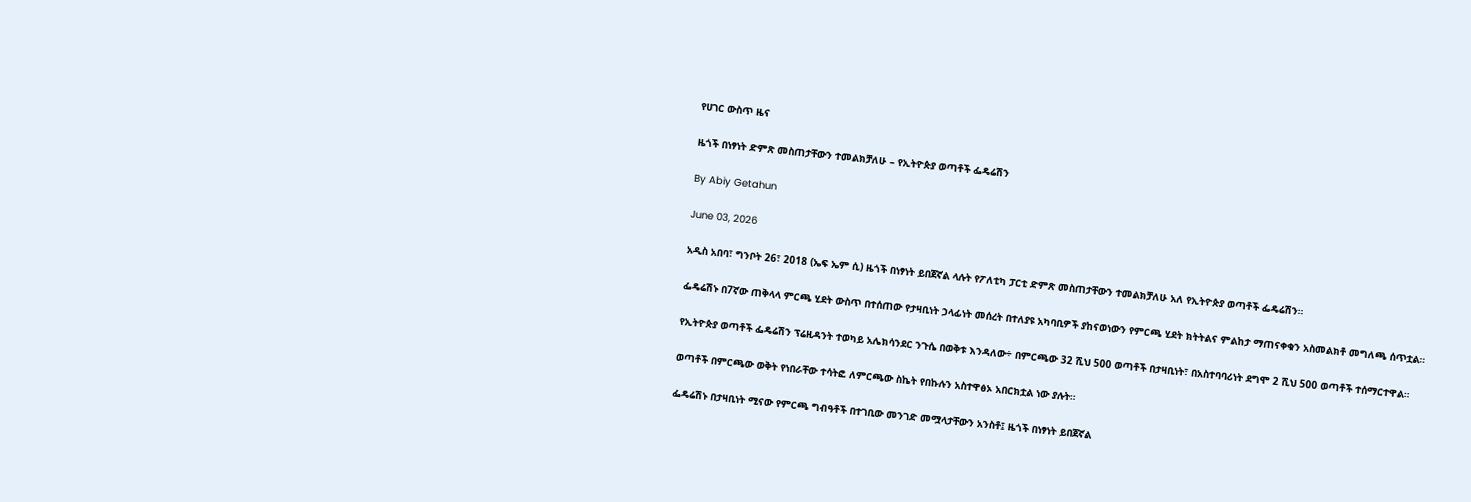የሀገር ውስጥ ዜና

ዜጎች በነፃነት ድምጽ መስጠታቸውን ተመልክቻለሁ – የኢትዮጵያ ወጣቶች ፌዴሬሽን

By Abiy Getahun

June 03, 2026

አዲስ አበባ፣ ግንቦት 26፣ 2018 (ኤፍ ኤም ሲ) ዜጎች በነፃነት ይበጀኛል ላሉት የፖለቲካ ፓርቲ ድምጽ መስጠታቸውን ተመልክቻለሁ አለ የኢትዮጵያ ወጣቶች ፌዴሬሽን።

ፌዴሬሽኑ በ7ኛው ጠቅላላ ምርጫ ሂደት ውስጥ በተሰጠው የታዛቢነት ኃላፊነት መሰረት በተለያዩ አካባቢዎች ያከናወነውን የምርጫ ሂደት ክትትልና ምልከታ ማጠናቀቁን አስመልክቶ መግለጫ ሰጥቷል።

የኢትዮጵያ ወጣቶች ፌዴሬሽን ፕሬዚዳንት ተወካይ አሌክሳንደር ንጉሴ በወቅቱ እንዳለው÷ በምርጫው 32 ሺህ 500 ወጣቶች በታዛቢነት፣ በአስተባባሪነት ደግሞ 2 ሺህ 500 ወጣቶች ተሰማርተዋል።

ወጣቶች በምርጫው ወቅት የነበራቸው ተሳትፎ ለምርጫው ስኬት የበኩሉን አስተዋፅኦ አበርክቷል ነው ያሉት።

ፌዴሬሽኑ በታዛቢነት ሚናው የምርጫ ግብዓቶች በተገቢው መንገድ መሟላታቸውን አንስቶ፤ ዜጎች በነፃነት ይበጀኛል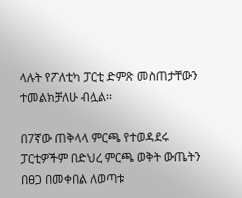ላሉት የፖለቲካ ፓርቲ ድምጽ መስጠታቸውን ተመልክቻለሁ ብሏል፡፡

በ7ኛው ጠቅላላ ምርጫ የተወዳደሩ ፓርቲዎችም በድህረ ምርጫ ወቅት ውጤትን በፀጋ በመቀበል ለወጣቱ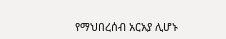የማህበረሰብ አርአያ ሊሆኑ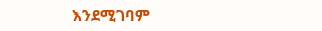እንደሚገባም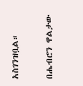አስገንዝቧል።

በሔብሮን ዋልታው